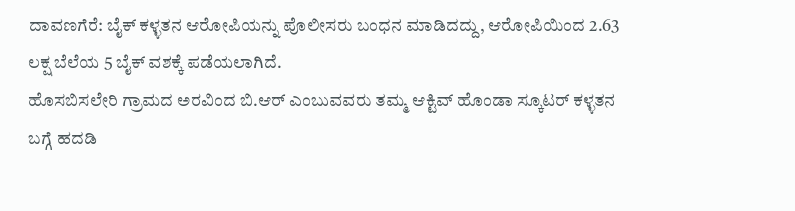ದಾವಣಗೆರೆ: ಬೈಕ್ ಕಳ್ಳತನ ಆರೋಪಿಯನ್ನು ಪೊಲೀಸರು ಬಂಧನ ಮಾಡಿದದ್ದು, ಆರೋಪಿಯಿಂದ 2.63 ಲಕ್ಷ ಬೆಲೆಯ 5 ಬೈಕ್ ವಶಕ್ಕೆ ಪಡೆಯಲಾಗಿದೆ.
ಹೊಸಬಿಸಲೇರಿ ಗ್ರಾಮದ ಅರವಿಂದ ಬಿ.ಆರ್ ಎಂಬುವವರು ತಮ್ಮ ಆಕ್ಟಿವ್ ಹೊಂಡಾ ಸ್ಕೂಟರ್ ಕಳ್ಳತನ ಬಗ್ಗೆ ಹದಡಿ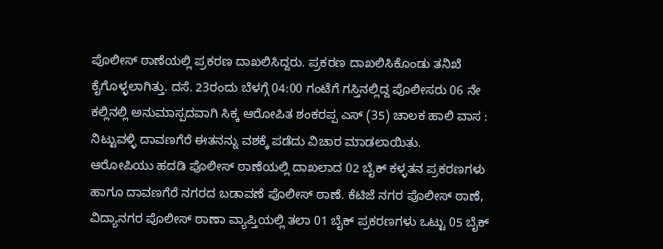ಪೊಲೀಸ್ ಠಾಣೆಯಲ್ಲಿ ಪ್ರಕರಣ ದಾಖಲಿಸಿದ್ದರು. ಪ್ರಕರಣ ದಾಖಲಿಸಿಕೊಂಡು ತನಿಖೆ ಕೈಗೊಳ್ಳಲಾಗಿತ್ತು. ದಸೆ. 23ರಂದು ಬೆಳಗ್ಗೆ 04:00 ಗಂಟೆಗೆ ಗಸ್ತಿನಲ್ಲಿದ್ದ ಪೊಲೀಸರು 06 ನೇ ಕಲ್ಲಿನಲ್ಲಿ ಅನುಮಾಸ್ಪದವಾಗಿ ಸಿಕ್ಕ ಆರೋಪಿತ ಶಂಕರಪ್ಪ ಎಸ್ (35) ಚಾಲಕ ಹಾಲಿ ವಾಸ : ನಿಟ್ಟುವಳ್ಳಿ ದಾವಣಗೆರೆ ಈತನನ್ನು ವಶಕ್ಕೆ ಪಡೆದು ವಿಚಾರ ಮಾಡಲಾಯಿತು.
ಆರೋಪಿಯು ಹದಡಿ ಪೊಲೀಸ್ ಠಾಣೆಯಲ್ಲಿ ದಾಖಲಾದ 02 ಬೈಕ್ ಕಳ್ಳತನ ಪ್ರಕರಣಗಳು ಹಾಗೂ ದಾವಣಗೆರೆ ನಗರದ ಬಡಾವಣೆ ಪೊಲೀಸ್ ಠಾಣೆ. ಕೆಟಿಜೆ ನಗರ ಪೊಲೀಸ್ ಠಾಣೆ, ವಿದ್ಯಾನಗರ ಪೊಲೀಸ್ ಠಾಣಾ ವ್ಯಾಪ್ತಿಯಲ್ಲಿ ತಲಾ 01 ಬೈಕ್ ಪ್ರಕರಣಗಳು ಒಟ್ಟು 05 ಬೈಕ್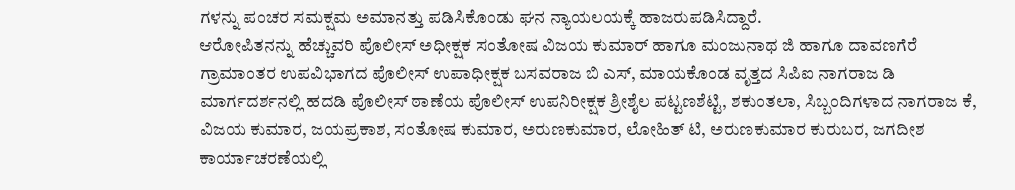ಗಳನ್ನು ಪಂಚರ ಸಮಕ್ಷಮ ಅಮಾನತ್ತು ಪಡಿಸಿಕೊಂಡು ಘನ ನ್ಯಾಯಲಯಕ್ಕೆ ಹಾಜರುಪಡಿಸಿದ್ದಾರೆ.
ಆರೋಪಿತನನ್ನು ಹೆಚ್ಚುವರಿ ಪೊಲೀಸ್ ಅಧೀಕ್ಷಕ ಸಂತೋಷ ವಿಜಯ ಕುಮಾರ್ ಹಾಗೂ ಮಂಜುನಾಥ ಜಿ ಹಾಗೂ ದಾವಣಗೆರೆ ಗ್ರಾಮಾಂತರ ಉಪವಿಭಾಗದ ಪೊಲೀಸ್ ಉಪಾಧೀಕ್ಷಕ ಬಸವರಾಜ ಬಿ ಎಸ್, ಮಾಯಕೊಂಡ ವೃತ್ತದ ಸಿಪಿಐ ನಾಗರಾಜ ಡಿ ಮಾರ್ಗದರ್ಶನಲ್ಲಿ ಹದಡಿ ಪೊಲೀಸ್ ಠಾಣೆಯ ಪೊಲೀಸ್ ಉಪನಿರೀಕ್ಷಕ ಶ್ರೀಶೈಲ ಪಟ್ಟಣಶೆಟ್ಟಿ, ಶಕುಂತಲಾ, ಸಿಬ್ಬಂದಿಗಳಾದ ನಾಗರಾಜ ಕೆ, ವಿಜಯ ಕುಮಾರ, ಜಯಪ್ರಕಾಶ, ಸಂತೋಷ ಕುಮಾರ, ಅರುಣಕುಮಾರ, ಲೋಹಿತ್ ಟಿ, ಅರುಣಕುಮಾರ ಕುರುಬರ, ಜಗದೀಶ ಕಾರ್ಯಾಚರಣೆಯಲ್ಲಿ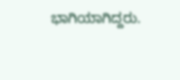ಭಾಗಿಯಾಗಿದ್ದರು.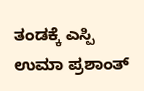ತಂಡಕ್ಕೆ ಎಸ್ಪಿ ಉಮಾ ಪ್ರಶಾಂತ್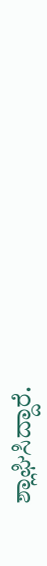ಶ್ಲಾಘಿಸಿದ್ದಾರೆ.